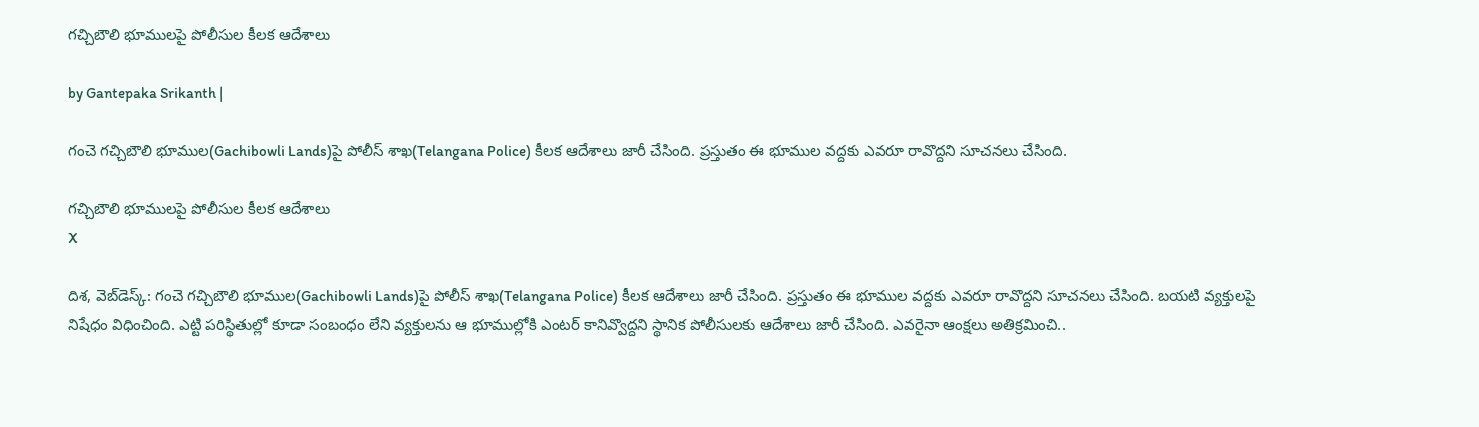గచ్చిబౌలి భూములపై పోలీసుల కీలక ఆదేశాలు

by Gantepaka Srikanth |

గంచె గచ్చిబౌలి భూముల(Gachibowli Lands)పై పోలీస్ శాఖ(Telangana Police) కీలక ఆదేశాలు జారీ చేసింది. ప్రస్తుతం ఈ భూముల వద్దకు ఎవరూ రావొద్దని సూచనలు చేసింది.

గచ్చిబౌలి భూములపై పోలీసుల కీలక ఆదేశాలు
X

దిశ, వెబ్‌డెస్క్: గంచె గచ్చిబౌలి భూముల(Gachibowli Lands)పై పోలీస్ శాఖ(Telangana Police) కీలక ఆదేశాలు జారీ చేసింది. ప్రస్తుతం ఈ భూముల వద్దకు ఎవరూ రావొద్దని సూచనలు చేసింది. బయటి వ్యక్తులపై నిషేధం విధించింది. ఎట్టి పరిస్థితుల్లో కూడా సంబంధం లేని వ్యక్తులను ఆ భూముల్లోకి ఎంటర్ కానివ్వొద్దని స్థానిక పోలీసులకు ఆదేశాలు జారీ చేసింది. ఎవరైనా ఆంక్షలు అతిక్రమించి..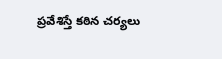ప్రవేశిస్తే కఠిన చర్యలు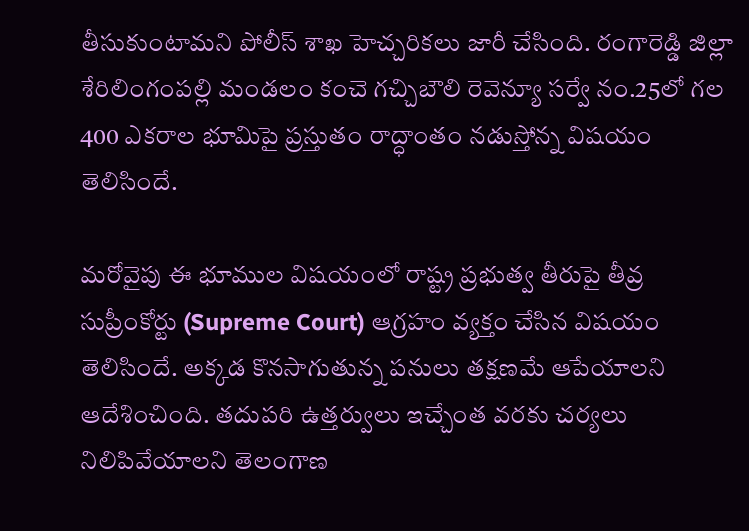తీసుకుంటామని పోలీస్ శాఖ హెచ్చరికలు జారీ చేసింది. రంగారెడ్డి జిల్లా శేరిలింగంప‌ల్లి మండ‌లం కంచె గ‌చ్చిబౌలి రెవెన్యూ స‌ర్వే నం.25లో గల 400 ఎక‌రాల భూమిపై ప్రస్తుతం రాద్ధాంతం నడుస్తోన్న విషయం తెలిసిందే.

మరోవైపు ఈ భూముల విషయంలో రాష్ట్ర ప్రభుత్వ తీరుపై తీవ్ర సుప్రీంకోర్టు (Supreme Court) ఆగ్రహం వ్యక్తం చేసిన విషయం తెలిసిందే. అక్కడ కొనసాగుతున్న పనులు తక్షణమే ఆపేయాలని ఆదేశించింది. తదుపరి ఉత్తర్వులు ఇచ్చేంత వరకు చర్యలు నిలిపివేయాలని తెలంగాణ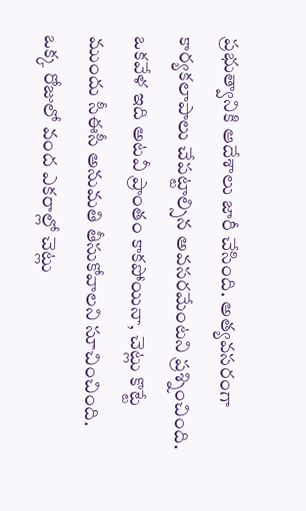ప్రభుత్వానికి ఆదేశాలు జారీ చేసింది. అత్యవసరంగా కార్యకలాపాలు చేపట్టాల్సిన అవసరమేంటని ప్రశ్నించింది. ఒకవేళ ఇది అటవీ ప్రాంతం కాకపోయినా, చెట్లు కొట్టే ముందు సీఈసీ అనుమతి తీసుకోవాలని సూచించింది. ఒక్క రోజులో వంద ఎకరాల్లో చెట్లు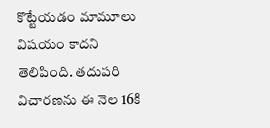కొట్టేయడం మామూలు విషయం కాదని తెలిపింది. తదుపరి విచారణను ఈ నెల 16కి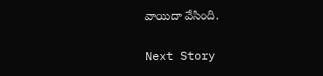వాయిదా వేసింది.

Next Story